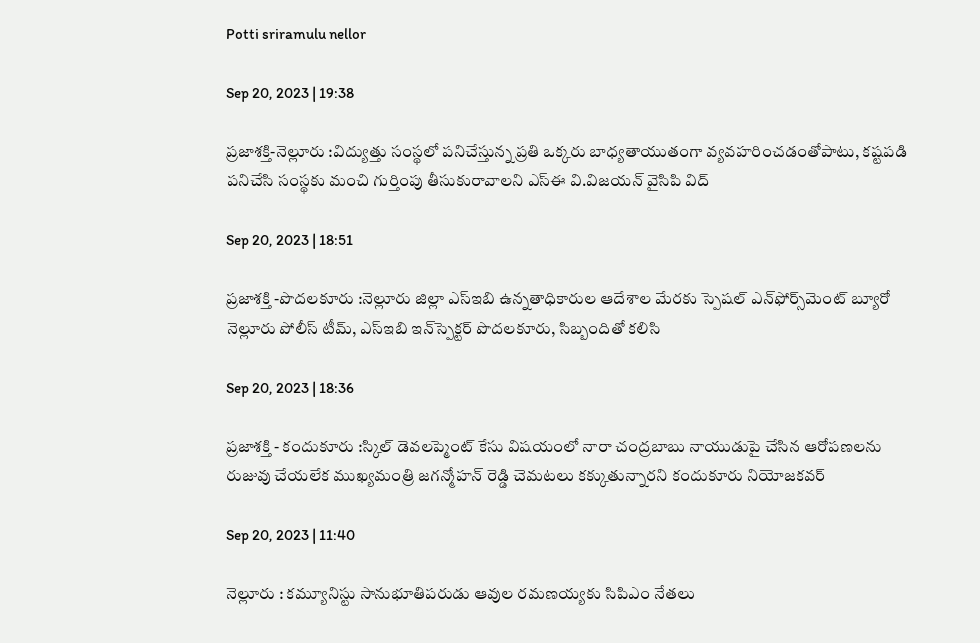Potti sriramulu nellor

Sep 20, 2023 | 19:38

ప్రజాశక్తి-నెల్లూరు :విద్యుత్తు సంస్థలో పనిచేస్తున్న ప్రతి ఒక్కరు బాధ్యతాయుతంగా వ్యవహరించడంతోపాటు, కష్టపడి పనిచేసి సంస్థకు మంచి గుర్తింపు తీసుకురావాలని ఎస్‌ఈ వి.విజయన్‌ వైసిపి విద్

Sep 20, 2023 | 18:51

ప్రజాశక్తి -పొదలకూరు :నెల్లూరు జిల్లా ఎస్‌ఇబి ఉన్నతాధికారుల ఆదేశాల మేరకు స్పెషల్‌ ఎన్‌ఫోర్స్‌మెంట్‌ బ్యూరో నెల్లూరు పోలీస్‌ టీమ్‌, ఎస్‌ఇబి ఇన్‌స్పెక్టర్‌ పొదలకూరు, సిబ్బందితో కలిసి

Sep 20, 2023 | 18:36

ప్రజాశక్తి - కందుకూరు :స్కిల్‌ డెవలప్మెంట్‌ కేసు విషయంలో నారా చంద్రబాబు నాయుడుపై చేసిన ఆరోపణలను రుజువు చేయలేక ముఖ్యమంత్రి జగన్మోహన్‌ రెడ్డి చెమటలు కక్కుతున్నారని కందుకూరు నియోజకవర్

Sep 20, 2023 | 11:40

నెల్లూరు : కమ్యూనిస్టు సానుభూతిపరుడు ఆవుల రమణయ్యకు సిపిఎం నేతలు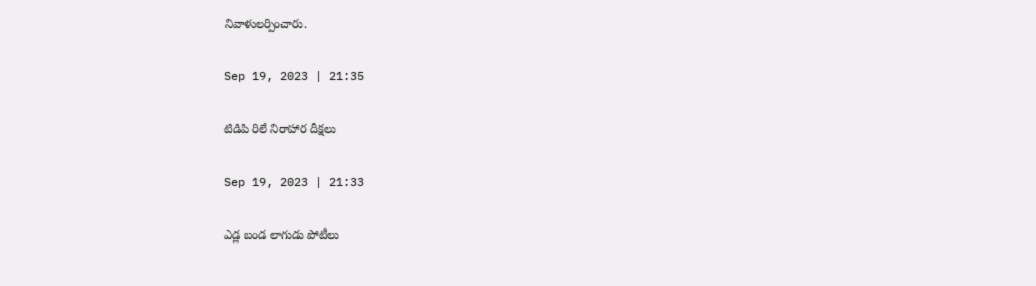నివాళులర్పించారు.

Sep 19, 2023 | 21:35

టిడిపి రిలే నిరాహార దీక్షలు

Sep 19, 2023 | 21:33

ఎడ్ల బండ లాగుడు పోటీలు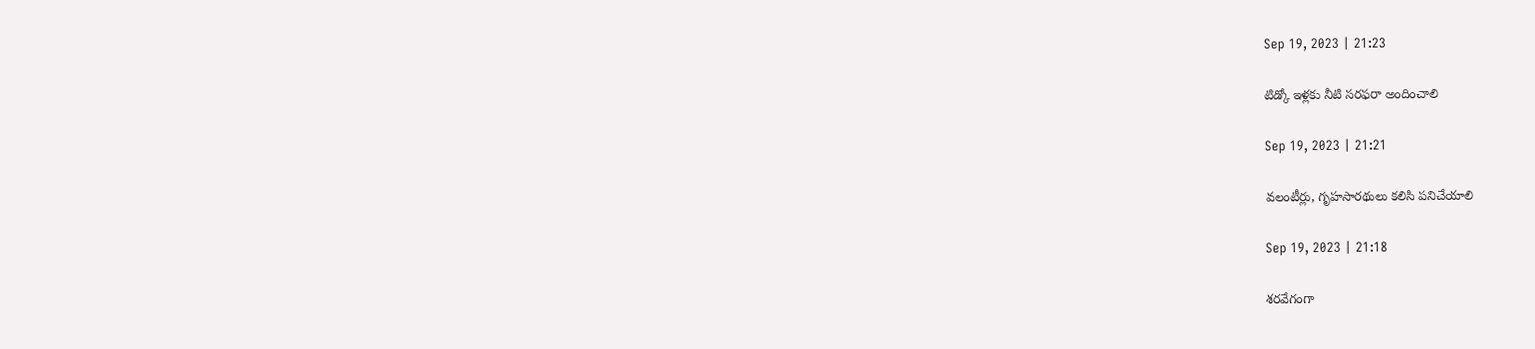Sep 19, 2023 | 21:23

టిడ్కో ఇళ్లకు నీటి సరఫరా అందించాలి

Sep 19, 2023 | 21:21

వలంటీర్లు, గృహసారథులు కలిసి పనిచేయాలి

Sep 19, 2023 | 21:18

శరవేగంగా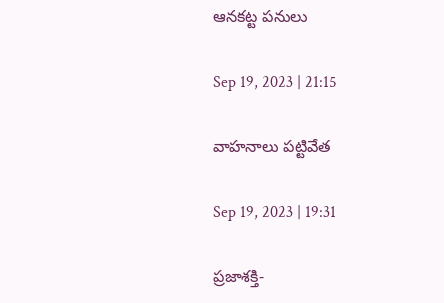ఆనకట్ట పనులు

Sep 19, 2023 | 21:15

వాహనాలు పట్టివేత

Sep 19, 2023 | 19:31

ప్రజాశక్తి-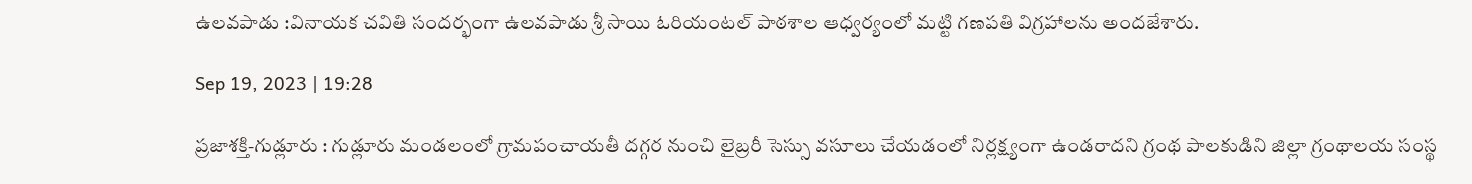ఉలవపాడు :వినాయక చవితి సందర్భంగా ఉలవపాడు శ్రీ సాయి ఓరియంటల్‌ పాఠశాల ఆధ్వర్యంలో మట్టి గణపతి విగ్రహాలను అందజేశారు.

Sep 19, 2023 | 19:28

ప్రజాశక్తి-గుడ్లూరు : గుడ్లూరు మండలంలో గ్రామపంచాయతీ దగ్గర నుంచి లైబ్రరీ సెస్సు వసూలు చేయడంలో నిర్లక్ష్యంగా ఉండరాదని గ్రంథ పాలకుడిని జిల్లా గ్రంథాలయ సంస్థ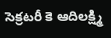సెక్రటరీ కె ఆదిలక్ష్మి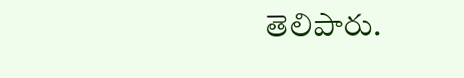తెలిపారు.